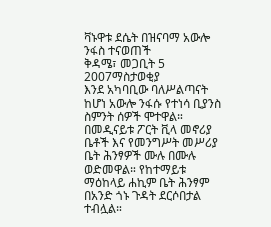ቫኑዋቱ ደሴት በዝናባማ አውሎ ንፋስ ተናወጠች
ቅዳሜ፣ መጋቢት 5 2007ማስታወቂያ
እንደ አካባቢው ባለሥልጣናት ከሆነ አውሎ ንፋሱ የተነሳ ቢያንስ ስምንት ሰዎች ሞተዋል። በመዲናይቱ ፖርት ቪላ መኖሪያ ቤቶች እና የመንግሥት መሥሪያ ቤት ሕንፃዎች ሙሉ በሙሉ ወድመዋል። የከተማይቱ ማዕከላይ ሐኪም ቤት ሕንፃም በአንድ ጎኑ ጉዳት ደርሶበታል ተብሏል።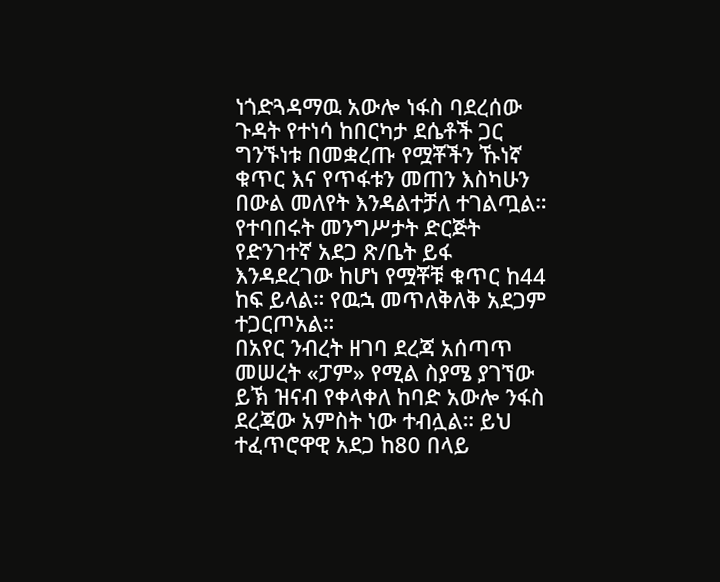ነጎድጓዳማዉ አውሎ ነፋስ ባደረሰው ጉዳት የተነሳ ከበርካታ ደሴቶች ጋር ግንኙነቱ በመቋረጡ የሟቾችን ኹነኛ ቁጥር እና የጥፋቱን መጠን እስካሁን በውል መለየት እንዳልተቻለ ተገልጧል። የተባበሩት መንግሥታት ድርጅት የድንገተኛ አደጋ ጽ/ቤት ይፋ እንዳደረገው ከሆነ የሟቾቹ ቁጥር ከ44 ከፍ ይላል። የዉኋ መጥለቅለቅ አደጋም ተጋርጦአል።
በአየር ንብረት ዘገባ ደረጃ አሰጣጥ መሠረት «ፓም» የሚል ስያሜ ያገኘው ይኽ ዝናብ የቀላቀለ ከባድ አውሎ ንፋስ ደረጃው አምስት ነው ተብሏል። ይህ ተፈጥሮዋዊ አደጋ ከ80 በላይ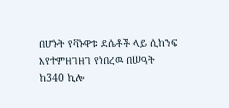በሆኑት የቫኑዋቱ ደሴቶች ላይ ሲከንፍ እየተምዘገዘገ የነበረዉ በሠዓት ከ340 ኪሎ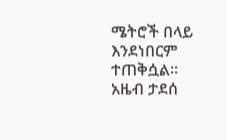ሜትሮች በላይ እንደነበርም ተጠቅሷል።
አዜብ ታደሰ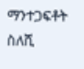ማንተጋፍቶት ስለሺ